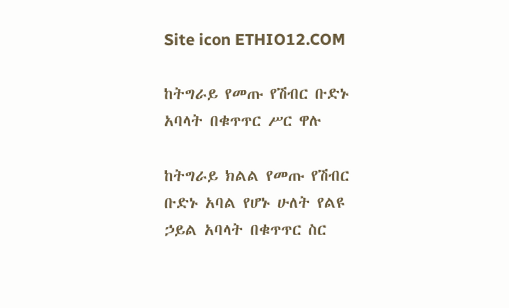Site icon ETHIO12.COM

ከትግራይ የመጡ የሽብር ቡድኑ አባላት በቁጥጥር ሥር ዋሉ

ከትግራይ ክልል የመጡ የሽብር ቡድኑ አባል የሆኑ ሁለት የልዩ ኃይል አባላት በቁጥጥር ስር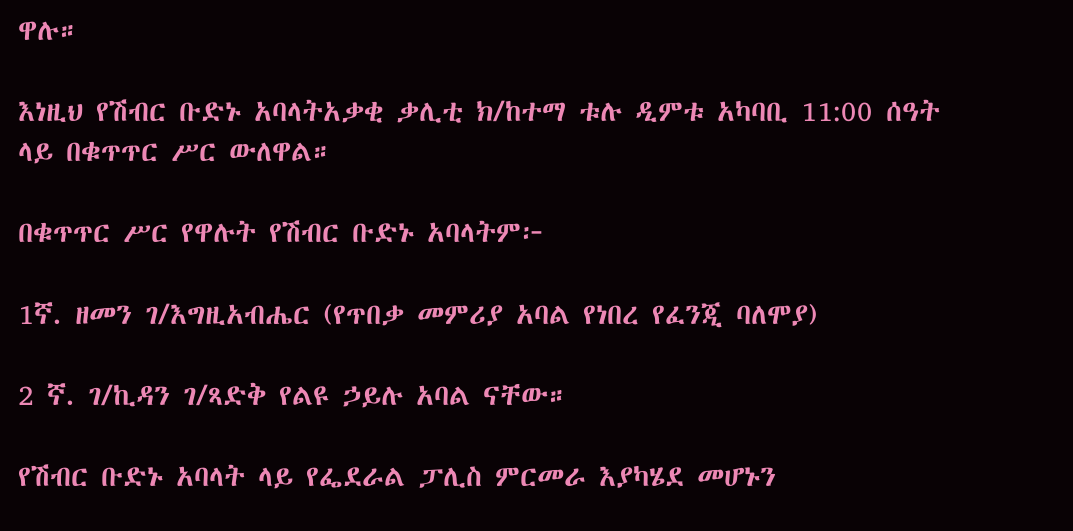ዋሉ።

እነዚህ የሽብር ቡድኑ አባላትአቃቂ ቃሊቲ ክ/ከተማ ቱሉ ዲምቱ አካባቢ 11:00 ሰዓት ላይ በቁጥጥር ሥር ውለዋል።

በቁጥጥር ሥር የዋሉት የሽብር ቡድኑ አባላትም፦

1ኛ. ዘመን ገ/እግዚአብሔር (የጥበቃ መምሪያ አባል የነበረ የፈንጂ ባለሞያ)

2 ኛ. ገ/ኪዳን ገ/ጻድቅ የልዩ ኃይሉ አባል ናቸው።

የሽብር ቡድኑ አባላት ላይ የፌደራል ፓሊስ ምርመራ እያካሄደ መሆኑን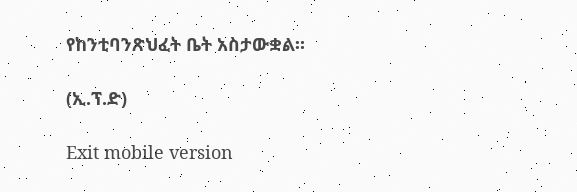የከንቲባንጽህፈት ቤት አስታውቋል።

(ኢ.ፕ.ድ)

Exit mobile version